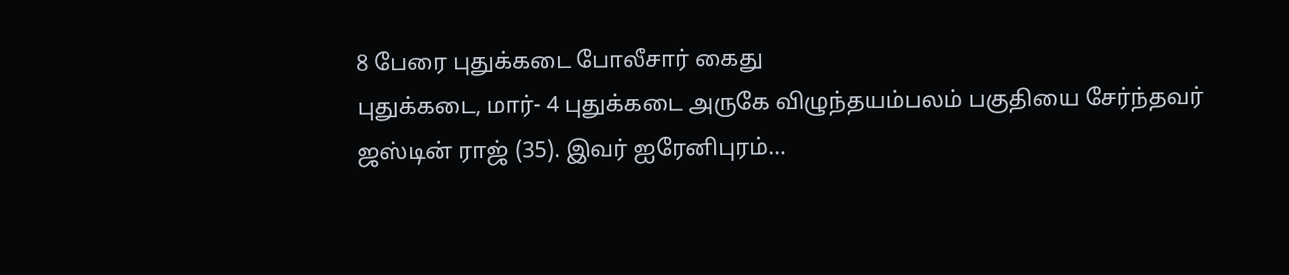8 பேரை புதுக்கடை போலீசார் கைது
புதுக்கடை, மார்- 4 புதுக்கடை அருகே விழுந்தயம்பலம் பகுதியை சேர்ந்தவர் ஜஸ்டின் ராஜ் (35). இவர் ஐரேனிபுரம்…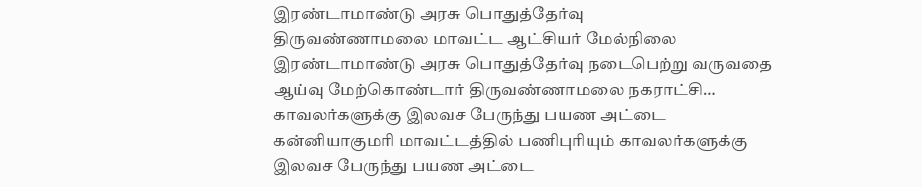இரண்டாமாண்டு அரசு பொதுத்தேர்வு
திருவண்ணாமலை மாவட்ட ஆட்சியர் மேல்நிலை இரண்டாமாண்டு அரசு பொதுத்தேர்வு நடைபெற்று வருவதை ஆய்வு மேற்கொண்டார் திருவண்ணாமலை நகராட்சி…
காவலர்களுக்கு இலவச பேருந்து பயண அட்டை
கன்னியாகுமரி மாவட்டத்தில் பணிபுரியும் காவலர்களுக்கு இலவச பேருந்து பயண அட்டை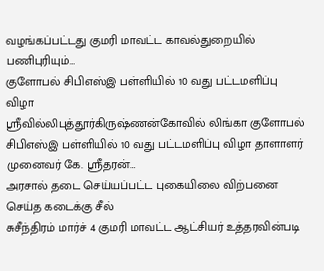வழங்கப்பட்டது குமரி மாவட்ட காவல்துறையில் பணிபுரியும்…
குளோபல் சிபிஎஸ்இ பள்ளியில் 10 வது பட்டமளிப்பு விழா
ஸ்ரீவில்லிபுத்தூர்கிருஷ்ணன்கோவில் லிங்கா குளோபல் சிபிஎஸ்இ பள்ளியில் 10 வது பட்டமளிப்பு விழா தாளாளர் முனைவர் கே. ஸ்ரீதரன்…
அரசால் தடை செய்யப்பட்ட புகையிலை விற்பனை செய்த கடைக்கு சீல்
சுசீந்திரம் மார்ச் 4 குமரி மாவட்ட ஆட்சியர் உத்தரவின்படி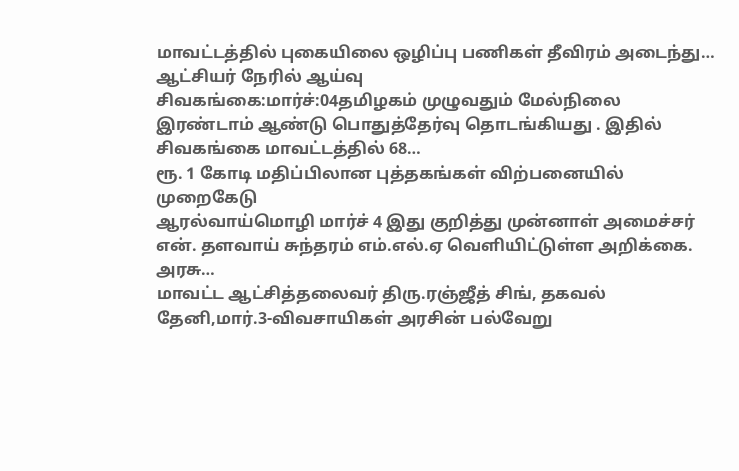மாவட்டத்தில் புகையிலை ஒழிப்பு பணிகள் தீவிரம் அடைந்து…
ஆட்சியர் நேரில் ஆய்வு
சிவகங்கை:மார்ச்:04தமிழகம் முழுவதும் மேல்நிலை இரண்டாம் ஆண்டு பொதுத்தேர்வு தொடங்கியது . இதில் சிவகங்கை மாவட்டத்தில் 68…
ரூ. 1 கோடி மதிப்பிலான புத்தகங்கள் விற்பனையில் முறைகேடு
ஆரல்வாய்மொழி மார்ச் 4 இது குறித்து முன்னாள் அமைச்சர் என். தளவாய் சுந்தரம் எம்.எல்.ஏ வெளியிட்டுள்ள அறிக்கை. அரசு…
மாவட்ட ஆட்சித்தலைவர் திரு.ரஞ்ஜீத் சிங், தகவல்
தேனி,மார்.3-விவசாயிகள் அரசின் பல்வேறு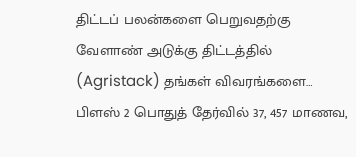திட்டப் பலன்களை பெறுவதற்கு வேளாண் அடுக்கு திட்டத்தில் (Agristack) தங்கள் விவரங்களை…
பிளஸ் 2 பொதுத் தேர்வில் 37, 457 மாணவ,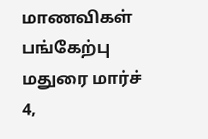மாணவிகள் பங்கேற்பு
மதுரை மார்ச் 4,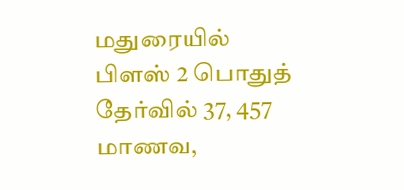மதுரையில் பிளஸ் 2 பொதுத் தேர்வில் 37, 457 மாணவ,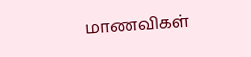மாணவிகள்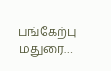பங்கேற்பு மதுரை…